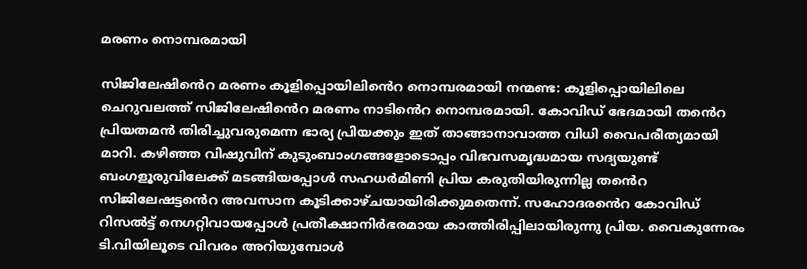മരണം നൊമ്പരമായി

സിജിലേഷിൻെറ മരണം കൂളിപ്പൊയിലിൻെറ നൊമ്പരമായി നന്മണ്ട: കൂളിപ്പൊയിലിലെ ചെറുവലത്ത് സിജിലേഷിൻെറ മരണം നാടിൻെറ നൊമ്പരമായി. കോവിഡ് ഭേദമായി തൻെറ പ്രിയതമൻ തിരിച്ചുവരുമെന്ന ഭാര്യ പ്രിയക്കും ഇത് താങ്ങാനാവാത്ത വിധി വൈപരീത്യമായി മാറി. കഴിഞ്ഞ വിഷുവിന് കുടുംബാംഗങ്ങളോടൊപ്പം വിഭവസമൃദ്ധമായ സദ്യയുണ്ട് ബംഗളൂരുവിലേക്ക് മടങ്ങിയപ്പോൾ സഹധർമിണി പ്രിയ കരുതിയിരുന്നില്ല തൻെറ സിജിലേഷട്ടൻെറ അവസാന കൂടിക്കാഴ്ചയായിരിക്കുമതെന്ന്. സഹോദരൻെറ കോവിഡ് റിസൽട്ട് നെഗറ്റിവായപ്പോൾ പ്രതീക്ഷാനിർഭരമായ കാത്തിരിപ്പിലായിരുന്നു പ്രിയ. വൈകുന്നേരം ടി.വിയിലൂടെ വിവരം അറിയുമ്പോൾ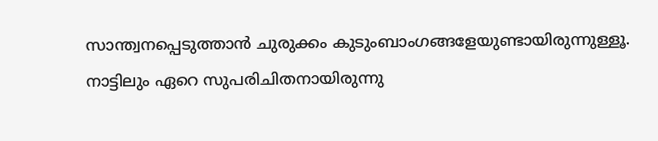സാന്ത്വനപ്പെടുത്താൻ ചുരുക്കം കുടുംബാംഗങ്ങളേയുണ്ടായിരുന്നുള്ളൂ. നാട്ടിലും ഏറെ സുപരിചിതനായിരുന്നു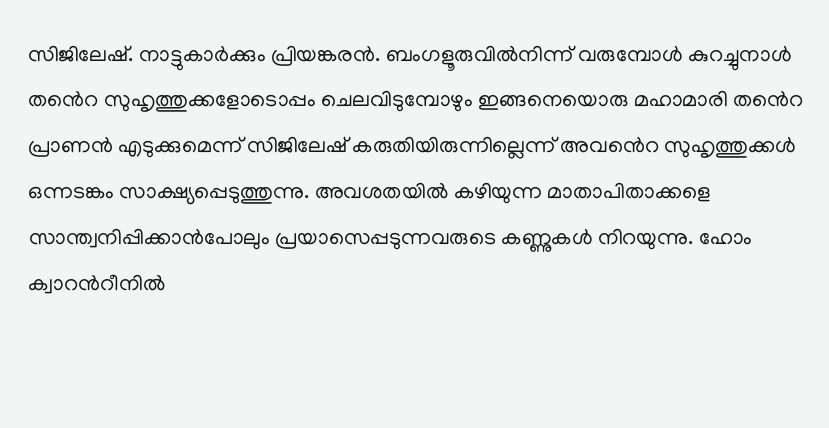സിജിലേഷ്. നാട്ടുകാർക്കും പ്രിയങ്കരൻ. ബംഗളൂരുവിൽനിന്ന് വരുമ്പോൾ കുറച്ചുനാൾ തൻെറ സുഹൃത്തുക്കളോടൊപ്പം ചെലവിടുമ്പോഴും ഇങ്ങനെയൊരു മഹാമാരി തൻെറ പ്രാണൻ എടുക്കുമെന്ന് സിജിലേഷ് കരുതിയിരുന്നില്ലെന്ന് അവൻെറ സുഹൃത്തുക്കൾ ഒന്നടങ്കം സാക്ഷ്യപ്പെടുത്തുന്നു. അവശതയിൽ കഴിയുന്ന മാതാപിതാക്കളെ സാന്ത്വനിപ്പിക്കാൻപോലും പ്രയാസെപ്പടുന്നവരുടെ കണ്ണുകൾ നിറയുന്നു. ഹോം ക്വാറൻറീനിൽ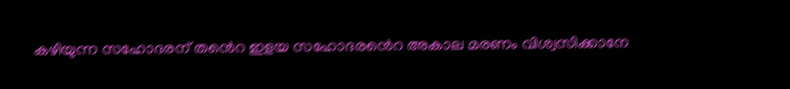കഴിയുന്ന സഹോദരന് തൻെറ ഇളയ സഹോദരൻെറ അകാല മരണം വിശ്വസിക്കാനേ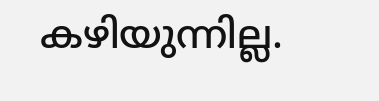കഴിയുന്നില്ല.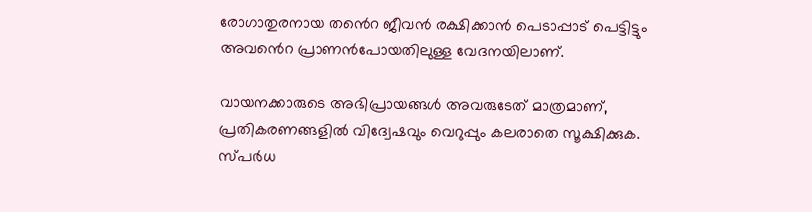രോഗാതുരനായ തൻെറ ജീവൻ രക്ഷിക്കാൻ പെടാപ്പാട് പെട്ടിട്ടും അവൻെറ പ്രാണൻപോയതിലുള്ള വേദനയിലാണ്.

വായനക്കാരുടെ അഭിപ്രായങ്ങള്‍ അവരുടേത് മാത്രമാണ്, പ്രതികരണങ്ങളിൽ വിദ്വേഷവും വെറുപ്പും കലരാതെ സൂക്ഷിക്കുക. സ്പർധ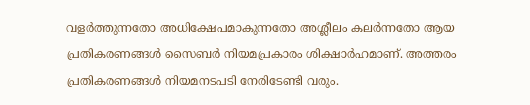വളർത്തുന്നതോ അധിക്ഷേപമാകുന്നതോ അശ്ലീലം കലർന്നതോ ആയ പ്രതികരണങ്ങൾ സൈബർ നിയമപ്രകാരം ശിക്ഷാർഹമാണ്. അത്തരം പ്രതികരണങ്ങൾ നിയമനടപടി നേരിടേണ്ടി വരും.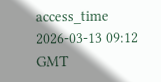access_time 2026-03-13 09:12 GMT